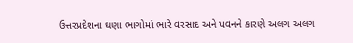ઉત્તરપ્રદેશના ઘણા ભાગોમાં ભારે વરસાદ અને પવનને કારણે અલગ અલગ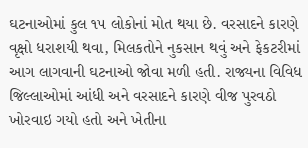ઘટનાઓમાં કુલ ૧૫ લોકોનાં મોત થયા છે. વરસાદને કારણે વૃક્ષો ધરાશયી થવા, મિલકતોને નુકસાન થવું અને ફેકટરીમાં આગ લાગવાની ઘટનાઓ જોવા મળી હતી. રાજ્યના વિવિધ જિલ્લાઓમાં આંધી અને વરસાદને કારણે વીજ પુરવઠો ખોરવાઇ ગયો હતો અને ખેતીના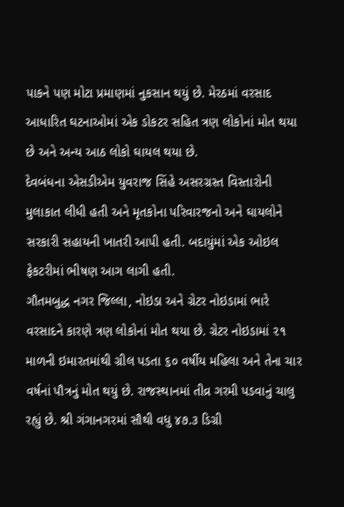પાકને પણ મોટા પ્રમાણમાં નુકસાન થયું છે. મેરઠમાં વરસાદ આધારિત ઘટનાઓમાં એક ડોકટર સહિત ત્રણ લોકોનાં મોત થયા છે અને અન્ય આઠ લોકો ઘાયલ થયા છે.
દેવબંધના એસડીએમ યુવરાજ સિંહે અસરગ્રસ્ત વિસ્તારોની મુલાકાત લીધી હતી અને મૃતકોના પરિવારજનો અને ઘાયલોને સરકારી સહાયની ખાતરી આપી હતી. બદાયુંમાં એક ઓઇલ ફેકટરીમાં ભીષણ આગ લાગી હતી.
ગૌતમબુદ્ધ નગર જિલ્લા, નોઇડા અને ગ્રેટર નોઇડામાં ભારે વરસાદને કારણે ત્રણ લોકોનાં મોત થયા છે. ગ્રેટર નોઇડામાં ૨૧ માળની ઇમારતમાંથી ગ્રીલ પડતા ૬૦ વર્ષીય મહિલા અને તેના ચાર વર્ષનાં પૌત્રનું મોત થયું છે. રાજસ્થાનમાં તીવ્ર ગરમી પડવાનું ચાલુ રહ્યું છે. શ્રી ગંગાનગરમાં સૌથી વધુ ૪૭.૩ ડિગ્રી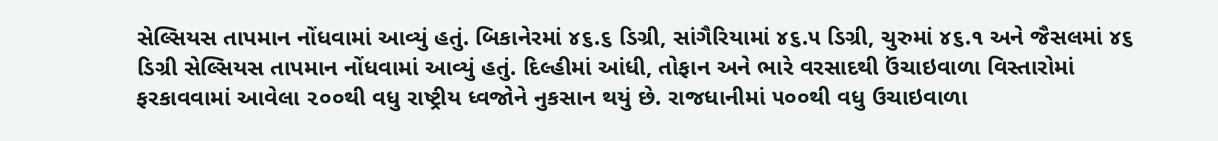સેલ્સિયસ તાપમાન નોંધવામાં આવ્યું હતું. બિકાનેરમાં ૪૬.૬ ડિગ્રી, સાંગૈરિયામાં ૪૬.૫ ડિગ્રી, ચુરુમાં ૪૬.૧ અને જૈસલમાં ૪૬ ડિગ્રી સેલ્સિયસ તાપમાન નોંધવામાં આવ્યું હતું. દિલ્હીમાં આંધી, તોફાન અને ભારે વરસાદથી ઉંચાઇવાળા વિસ્તારોમાં ફરકાવવામાં આવેલા ૨૦૦થી વધુ રાષ્ટ્રીય ધ્વજોને નુકસાન થયું છે. રાજધાનીમાં ૫૦૦થી વધુ ઉચાઇવાળા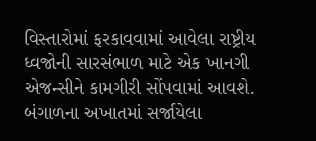વિસ્તારોમાં ફરકાવવામાં આવેલા રાષ્ટ્રીય ધ્વજોની સારસંભાળ માટે એક ખાનગી એજન્સીને કામગીરી સોંપવામાં આવશે. બંગાળના અખાતમાં સર્જાયેલા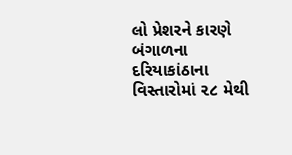લો પ્રેશરને કારણે બંગાળના દરિયાકાંઠાના વિસ્તારોમાં ૨૮ મેથી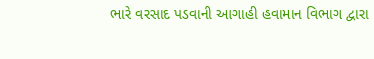ભારે વરસાદ પડવાની આગાહી હવામાન વિભાગ દ્વારા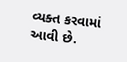વ્યક્ત કરવામાં આવી છે.